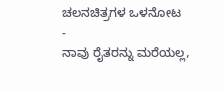ಚಲನಚಿತ್ರಗಳ ಒಳನೋಟ
-
ನಾವು ರೈತರನ್ನು ಮರೆಯಲ್ಲ,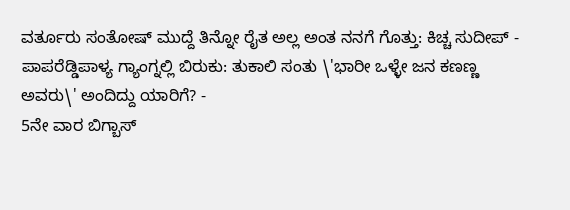ವರ್ತೂರು ಸಂತೋಷ್ ಮುದ್ದೆ ತಿನ್ನೋ ರೈತ ಅಲ್ಲ ಅಂತ ನನಗೆ ಗೊತ್ತು: ಕಿಚ್ಚ ಸುದೀಪ್ -
ಪಾಪರೆಡ್ಡಿಪಾಳ್ಯ ಗ್ಯಾಂಗ್ನಲ್ಲಿ ಬಿರುಕು: ತುಕಾಲಿ ಸಂತು \'ಭಾರೀ ಒಳ್ಳೇ ಜನ ಕಣಣ್ಣ ಅವರು\' ಅಂದಿದ್ದು ಯಾರಿಗೆ? -
5ನೇ ವಾರ ಬಿಗ್ಬಾಸ್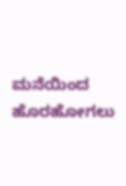ಮನೆಯಿಂದ ಹೊರಹೋಗಲು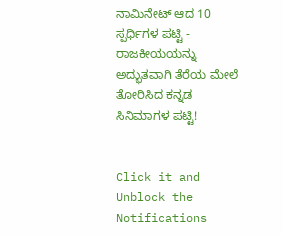ನಾಮಿನೇಟ್ ಆದ 10 ಸ್ಪರ್ಧಿಗಳ ಪಟ್ಟಿ -
ರಾಜಕೀಯಯನ್ನು ಅದ್ಭುತವಾಗಿ ತೆರೆಯ ಮೇಲೆ ತೋರಿಸಿದ ಕನ್ನಡ ಸಿನಿಮಾಗಳ ಪಟ್ಟಿ!


Click it and Unblock the Notifications